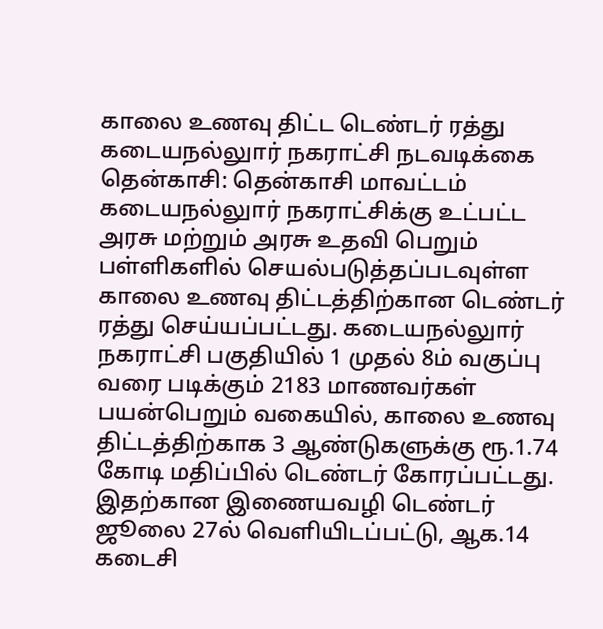காலை உணவு திட்ட டெண்டர் ரத்து கடையநல்லுார் நகராட்சி நடவடிக்கை
தென்காசி: தென்காசி மாவட்டம் கடையநல்லுார் நகராட்சிக்கு உட்பட்ட அரசு மற்றும் அரசு உதவி பெறும் பள்ளிகளில் செயல்படுத்தப்படவுள்ள காலை உணவு திட்டத்திற்கான டெண்டர் ரத்து செய்யப்பட்டது. கடையநல்லுார் நகராட்சி பகுதியில் 1 முதல் 8ம் வகுப்பு வரை படிக்கும் 2183 மாணவர்கள் பயன்பெறும் வகையில், காலை உணவு திட்டத்திற்காக 3 ஆண்டுகளுக்கு ரூ.1.74 கோடி மதிப்பில் டெண்டர் கோரப்பட்டது.
இதற்கான இணையவழி டெண்டர் ஜூலை 27ல் வெளியிடப்பட்டு, ஆக.14 கடைசி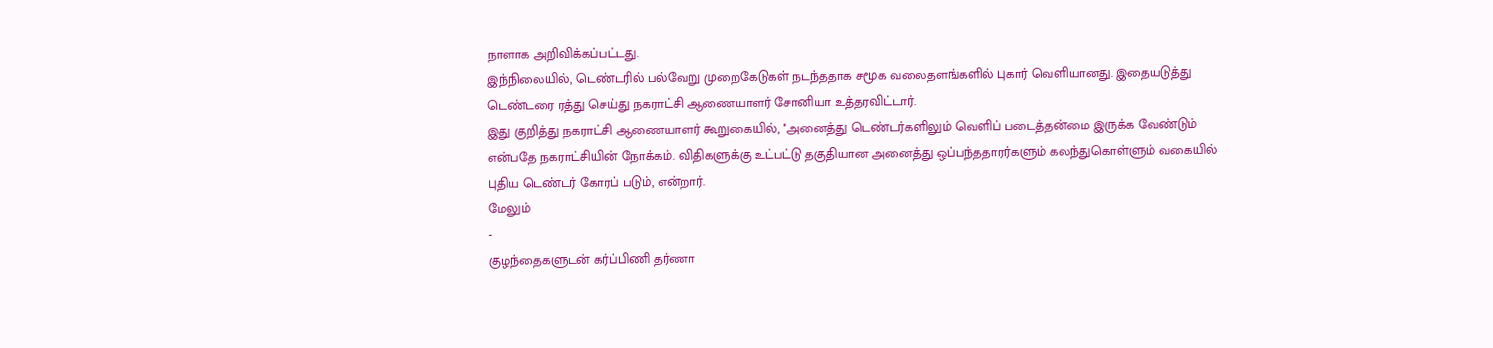நாளாக அறிவிக்கப்பட்டது.
இந்நிலையில், டெண்டரில் பல்வேறு முறைகேடுகள் நடந்ததாக சமூக வலைதளங்களில் புகார் வெளியானது. இதையடுத்து டெண்டரை ரத்து செய்து நகராட்சி ஆணையாளர் சோனியா உத்தரவிட்டார்.
இது குறித்து நகராட்சி ஆணையாளர் கூறுகையில், ''அனைத்து டெண்டர்களிலும் வெளிப் படைத்தன்மை இருக்க வேண்டும் என்பதே நகராட்சியின் நோக்கம். விதிகளுக்கு உட்பட்டு தகுதியான அனைத்து ஒப்பந்ததாரர்களும் கலந்துகொள்ளும் வகையில் புதிய டெண்டர் கோரப் படும், என்றார்.
மேலும்
-
குழந்தைகளுடன் கர்ப்பிணி தர்ணா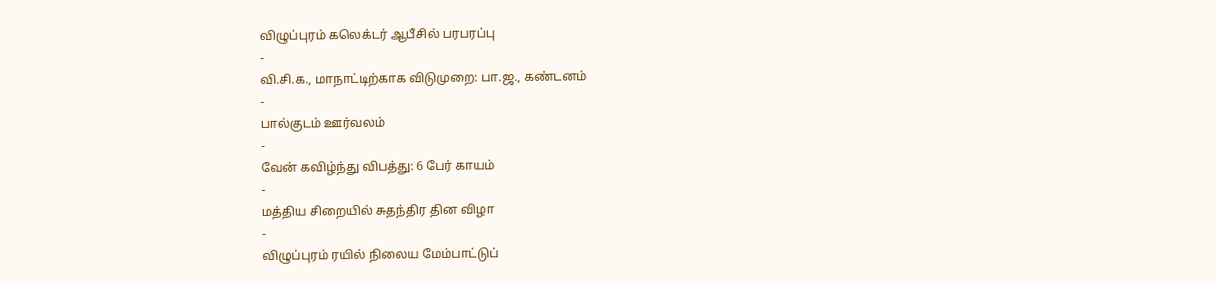விழுப்புரம் கலெக்டர் ஆபீசில் பரபரப்பு
-
வி.சி.க., மாநாட்டிற்காக விடுமுறை: பா.ஜ., கண்டனம்
-
பால்குடம் ஊர்வலம்
-
வேன் கவிழ்ந்து விபத்து: 6 பேர் காயம்
-
மத்திய சிறையில் சுதந்திர தின விழா
-
விழுப்புரம் ரயில் நிலைய மேம்பாட்டுப்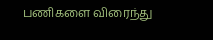பணிகளை விரைந்து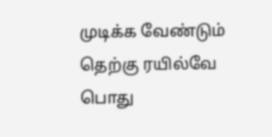முடிக்க வேண்டும் தெற்கு ரயில்வே பொது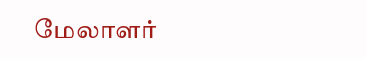மேலாளர்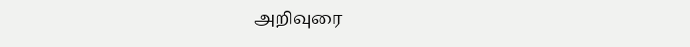அறிவுரை